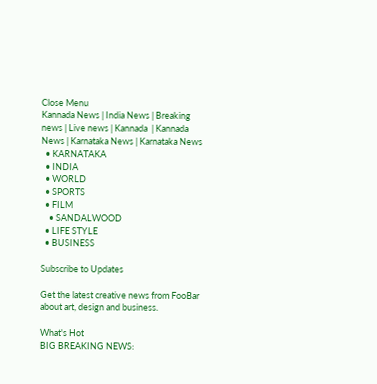Close Menu
Kannada News | India News | Breaking news | Live news | Kannada  | Kannada News | Karnataka News | Karnataka News
  • KARNATAKA
  • INDIA
  • WORLD
  • SPORTS
  • FILM
    • SANDALWOOD
  • LIFE STYLE
  • BUSINESS

Subscribe to Updates

Get the latest creative news from FooBar about art, design and business.

What's Hot
BIG BREAKING NEWS: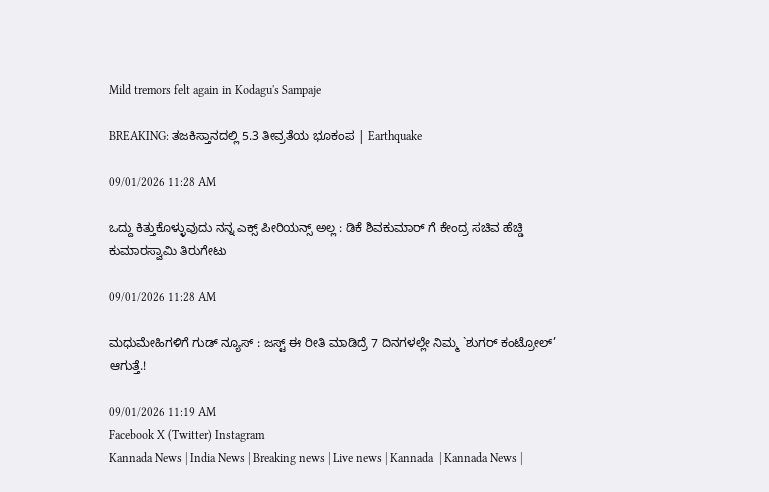Mild tremors felt again in Kodagu's Sampaje

BREAKING: ತಜಕಿಸ್ತಾನದಲ್ಲಿ 5.3 ತೀವ್ರತೆಯ ಭೂಕಂಪ | Earthquake

09/01/2026 11:28 AM

ಒದ್ದು ಕಿತ್ತುಕೊಳ್ಳುವುದು ನನ್ನ ಎಕ್ಸ್ ಪೀರಿಯನ್ಸ್ ಅಲ್ಲ : ಡಿಕೆ ಶಿವಕುಮಾರ್ ಗೆ ಕೇಂದ್ರ ಸಚಿವ ಹೆಚ್ಡಿ ಕುಮಾರಸ್ವಾಮಿ ತಿರುಗೇಟು

09/01/2026 11:28 AM

ಮಧುಮೇಹಿಗಳಿಗೆ ಗುಡ್ ನ್ಯೂಸ್ : ಜಸ್ಟ್ ಈ ರೀತಿ ಮಾಡಿದ್ರೆ 7 ದಿನಗಳಲ್ಲೇ ನಿಮ್ಮ `ಶುಗರ್ ಕಂಟ್ರೋಲ್’ ಆಗುತ್ತೆ.!

09/01/2026 11:19 AM
Facebook X (Twitter) Instagram
Kannada News | India News | Breaking news | Live news | Kannada  | Kannada News |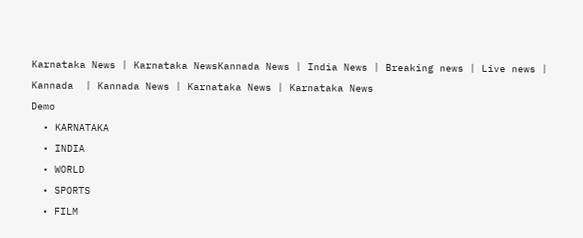Karnataka News | Karnataka NewsKannada News | India News | Breaking news | Live news | Kannada  | Kannada News | Karnataka News | Karnataka News
Demo
  • KARNATAKA
  • INDIA
  • WORLD
  • SPORTS
  • FILM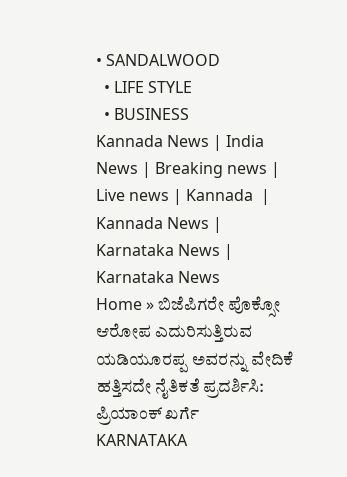• SANDALWOOD
  • LIFE STYLE
  • BUSINESS
Kannada News | India News | Breaking news | Live news | Kannada  | Kannada News | Karnataka News | Karnataka News
Home » ಬಿಜೆಪಿಗರೇ ಪೊಕ್ಸೋ ಆರೋಪ ಎದುರಿಸುತ್ತಿರುವ ಯಡಿಯೂರಪ್ಪ ಅವರನ್ನು ವೇದಿಕೆ ಹತ್ತಿಸದೇ ನೈತಿಕತೆ ಪ್ರದರ್ಶಿಸಿ: ಪ್ರಿಯಾಂಕ್ ಖರ್ಗೆ
KARNATAKA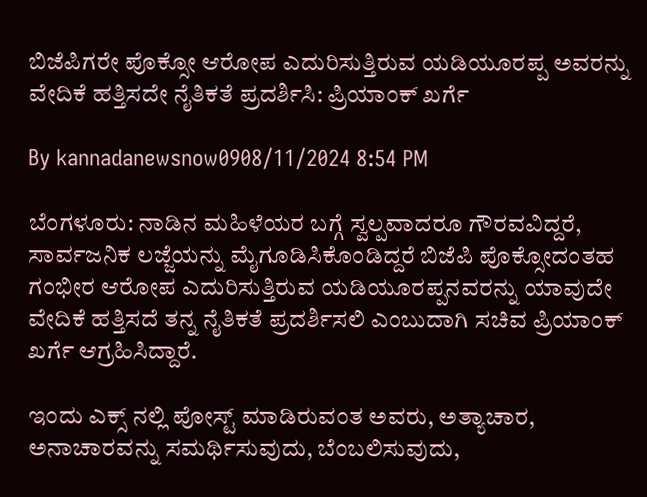ಬಿಜೆಪಿಗರೇ ಪೊಕ್ಸೋ ಆರೋಪ ಎದುರಿಸುತ್ತಿರುವ ಯಡಿಯೂರಪ್ಪ ಅವರನ್ನು ವೇದಿಕೆ ಹತ್ತಿಸದೇ ನೈತಿಕತೆ ಪ್ರದರ್ಶಿಸಿ: ಪ್ರಿಯಾಂಕ್ ಖರ್ಗೆ

By kannadanewsnow0908/11/2024 8:54 PM

ಬೆಂಗಳೂರು: ನಾಡಿನ ಮಹಿಳೆಯರ ಬಗ್ಗೆ ಸ್ವಲ್ಪವಾದರೂ ಗೌರವವಿದ್ದರೆ, ಸಾರ್ವಜನಿಕ ಲಜ್ಜೆಯನ್ನು ಮೈಗೂಡಿಸಿಕೊಂಡಿದ್ದರೆ ಬಿಜೆಪಿ ಪೊಕ್ಸೋದಂತಹ ಗಂಭೀರ ಆರೋಪ ಎದುರಿಸುತ್ತಿರುವ ಯಡಿಯೂರಪ್ಪನವರನ್ನು ಯಾವುದೇ ವೇದಿಕೆ ಹತ್ತಿಸದೆ ತನ್ನ ನೈತಿಕತೆ ಪ್ರದರ್ಶಿಸಲಿ ಎಂಬುದಾಗಿ ಸಚಿವ ಪ್ರಿಯಾಂಕ್ ಖರ್ಗೆ ಆಗ್ರಹಿಸಿದ್ದಾರೆ.

ಇಂದು ಎಕ್ಸ್ ನಲ್ಲಿ ಪೋಸ್ಟ್ ಮಾಡಿರುವಂತ ಅವರು, ಅತ್ಯಾಚಾರ, ಅನಾಚಾರವನ್ನು ಸಮರ್ಥಿಸುವುದು, ಬೆಂಬಲಿಸುವುದು,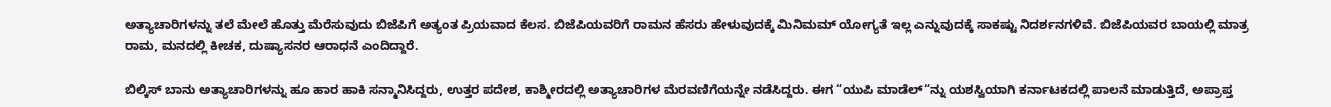ಅತ್ಯಾಚಾರಿಗಳನ್ನು ತಲೆ ಮೇಲೆ ಹೊತ್ತು ಮೆರೆಸುವುದು ಬಿಜೆಪಿಗೆ ಅತ್ಯಂತ ಪ್ರಿಯವಾದ ಕೆಲಸ. ಬಿಜೆಪಿಯವರಿಗೆ ರಾಮನ ಹೆಸರು ಹೇಳುವುದಕ್ಕೆ ಮಿನಿಮಮ್ ಯೋಗ್ಯತೆ ಇಲ್ಲ ಎನ್ನುವುದಕ್ಕೆ ಸಾಕಷ್ಟು ನಿದರ್ಶನಗಳಿವೆ. ಬಿಜೆಪಿಯವರ ಬಾಯಲ್ಲಿ ಮಾತ್ರ ರಾಮ, ಮನದಲ್ಲಿ ಕೀಚಕ, ದುಷ್ಯಾಸನರ ಆರಾಧನೆ ಎಂದಿದ್ದಾರೆ.

ಬಿಲ್ಕಿಸ್ ಬಾನು ಅತ್ಯಾಚಾರಿಗಳನ್ನು ಹೂ ಹಾರ ಹಾಕಿ ಸನ್ಮಾನಿಸಿದ್ದರು, ಉತ್ತರ ಪದೇಶ, ಕಾಶ್ಮೀರದಲ್ಲಿ ಅತ್ಯಾಚಾರಿಗಳ ಮೆರವಣಿಗೆಯನ್ನೇ ನಡೆಸಿದ್ದರು. ಈಗ “ಯುಪಿ ಮಾಡೆಲ್“ನ್ನು ಯಶಸ್ವಿಯಾಗಿ ಕರ್ನಾಟಕದಲ್ಲಿ ಪಾಲನೆ ಮಾಡುತ್ತಿದೆ, ಅಪ್ರಾಪ್ತ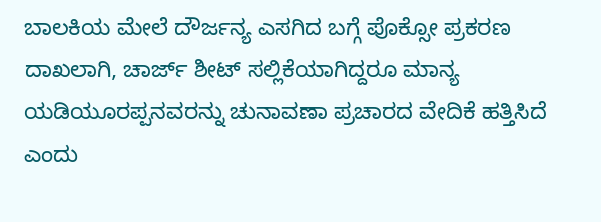ಬಾಲಕಿಯ ಮೇಲೆ ದೌರ್ಜನ್ಯ ಎಸಗಿದ ಬಗ್ಗೆ ಪೊಕ್ಸೋ ಪ್ರಕರಣ ದಾಖಲಾಗಿ, ಚಾರ್ಜ್ ಶೀಟ್ ಸಲ್ಲಿಕೆಯಾಗಿದ್ದರೂ ಮಾನ್ಯ ಯಡಿಯೂರಪ್ಪನವರನ್ನು ಚುನಾವಣಾ ಪ್ರಚಾರದ ವೇದಿಕೆ ಹತ್ತಿಸಿದೆ ಎಂದು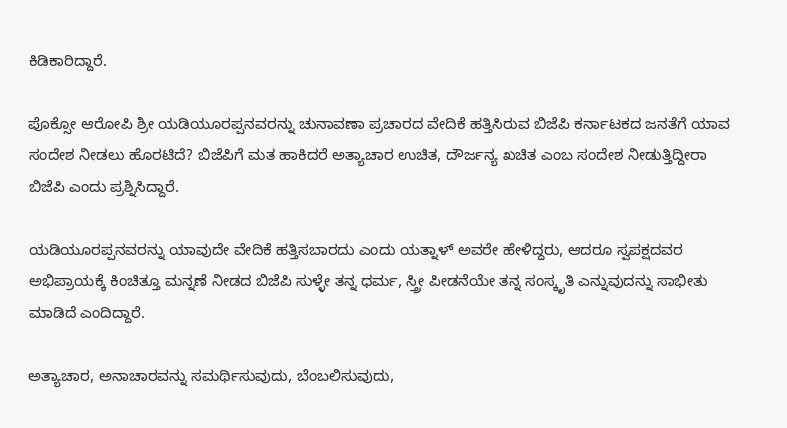ಕಿಡಿಕಾರಿದ್ದಾರೆ.

ಪೊಕ್ಸೋ ಆರೋಪಿ ಶ್ರೀ ಯಡಿಯೂರಪ್ಪನವರನ್ನು ಚುನಾವಣಾ ಪ್ರಚಾರದ ವೇದಿಕೆ ಹತ್ತಿಸಿರುವ ಬಿಜೆಪಿ ಕರ್ನಾಟಕದ ಜನತೆಗೆ ಯಾವ ಸಂದೇಶ ನೀಡಲು ಹೊರಟಿದೆ? ಬಿಜೆಪಿಗೆ ಮತ ಹಾಕಿದರೆ ಅತ್ಯಾಚಾರ ಉಚಿತ, ದೌರ್ಜನ್ಯ ಖಚಿತ ಎಂಬ ಸಂದೇಶ ನೀಡುತ್ತಿದ್ದೀರಾ ಬಿಜೆಪಿ ಎಂದು ಪ್ರಶ್ನಿಸಿದ್ದಾರೆ.

ಯಡಿಯೂರಪ್ಪನವರನ್ನು ಯಾವುದೇ ವೇದಿಕೆ ಹತ್ತಿಸಬಾರದು ಎಂದು ಯತ್ನಾಳ್ ಅವರೇ ಹೇಳಿದ್ದರು, ಆದರೂ ಸ್ವಪಕ್ಷದವರ ಅಭಿಪ್ರಾಯಕ್ಕೆ ಕಿಂಚಿತ್ತೂ ಮನ್ನಣೆ ನೀಡದ ಬಿಜೆಪಿ ಸುಳ್ಳೇ ತನ್ನ ಧರ್ಮ, ಸ್ತ್ರೀ ಪೀಡನೆಯೇ ತನ್ನ ಸಂಸ್ಕೃತಿ ಎನ್ನುವುದನ್ನು ಸಾಭೀತು ಮಾಡಿದೆ ಎಂದಿದ್ದಾರೆ.

ಅತ್ಯಾಚಾರ, ಅನಾಚಾರವನ್ನು ಸಮರ್ಥಿಸುವುದು, ಬೆಂಬಲಿಸುವುದು,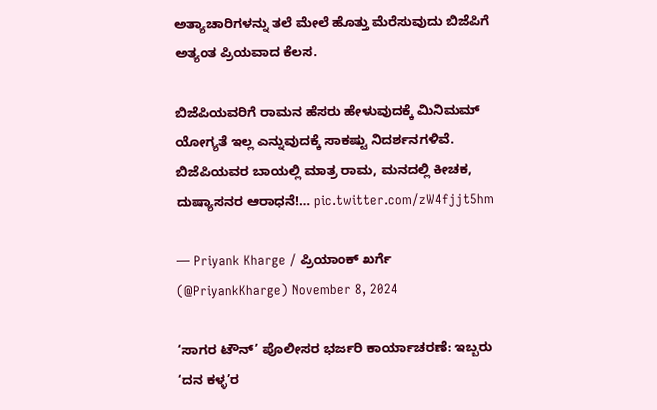ಅತ್ಯಾಚಾರಿಗಳನ್ನು ತಲೆ ಮೇಲೆ ಹೊತ್ತು ಮೆರೆಸುವುದು ಬಿಜೆಪಿಗೆ ಅತ್ಯಂತ ಪ್ರಿಯವಾದ ಕೆಲಸ.

ಬಿಜೆಪಿಯವರಿಗೆ ರಾಮನ ಹೆಸರು ಹೇಳುವುದಕ್ಕೆ ಮಿನಿಮಮ್ ಯೋಗ್ಯತೆ ಇಲ್ಲ ಎನ್ನುವುದಕ್ಕೆ ಸಾಕಷ್ಟು ನಿದರ್ಶನಗಳಿವೆ.
ಬಿಜೆಪಿಯವರ ಬಾಯಲ್ಲಿ ಮಾತ್ರ ರಾಮ, ಮನದಲ್ಲಿ ಕೀಚಕ, ದುಷ್ಯಾಸನರ ಆರಾಧನೆ!… pic.twitter.com/zW4fjjt5hm

— Priyank Kharge / ಪ್ರಿಯಾಂಕ್ ಖರ್ಗೆ (@PriyankKharge) November 8, 2024

‘ಸಾಗರ ಟೌನ್’ ಪೊಲೀಸರ ಭರ್ಜರಿ ಕಾರ್ಯಾಚರಣೆ: ಇಬ್ಬರು ‘ದನ ಕಳ್ಳ’ರ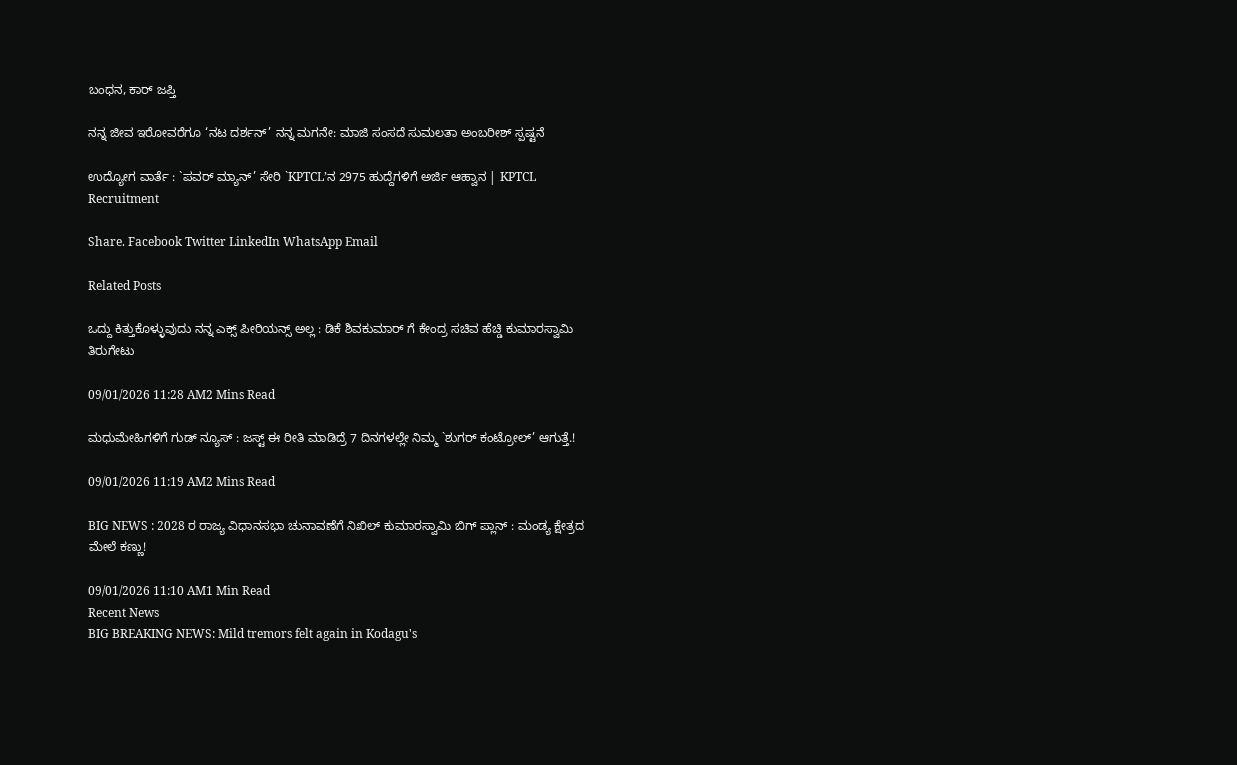ಬಂಧನ, ಕಾರ್ ಜಪ್ತಿ

ನನ್ನ ಜೀವ ಇರೋವರೆಗೂ ‘ನಟ ದರ್ಶನ್’ ನನ್ನ ಮಗನೇ: ಮಾಜಿ ಸಂಸದೆ ಸುಮಲತಾ ಅಂಬರೀಶ್ ಸ್ಪಷ್ಟನೆ

ಉದ್ಯೋಗ ವಾರ್ತೆ : `ಪವರ್ ಮ್ಯಾನ್’ ಸೇರಿ `KPTCL’ನ 2975 ಹುದ್ದೆಗಳಿಗೆ ಅರ್ಜಿ ಆಹ್ವಾನ | KPTCL Recruitment

Share. Facebook Twitter LinkedIn WhatsApp Email

Related Posts

ಒದ್ದು ಕಿತ್ತುಕೊಳ್ಳುವುದು ನನ್ನ ಎಕ್ಸ್ ಪೀರಿಯನ್ಸ್ ಅಲ್ಲ : ಡಿಕೆ ಶಿವಕುಮಾರ್ ಗೆ ಕೇಂದ್ರ ಸಚಿವ ಹೆಚ್ಡಿ ಕುಮಾರಸ್ವಾಮಿ ತಿರುಗೇಟು

09/01/2026 11:28 AM2 Mins Read

ಮಧುಮೇಹಿಗಳಿಗೆ ಗುಡ್ ನ್ಯೂಸ್ : ಜಸ್ಟ್ ಈ ರೀತಿ ಮಾಡಿದ್ರೆ 7 ದಿನಗಳಲ್ಲೇ ನಿಮ್ಮ `ಶುಗರ್ ಕಂಟ್ರೋಲ್’ ಆಗುತ್ತೆ.!

09/01/2026 11:19 AM2 Mins Read

BIG NEWS : 2028 ರ ರಾಜ್ಯ ವಿಧಾನಸಭಾ ಚುನಾವಣೆಗೆ ನಿಖಿಲ್ ಕುಮಾರಸ್ವಾಮಿ ಬಿಗ್ ಪ್ಲಾನ್ : ಮಂಡ್ಯ ಕ್ಷೇತ್ರದ ಮೇಲೆ ಕಣ್ಣು!

09/01/2026 11:10 AM1 Min Read
Recent News
BIG BREAKING NEWS: Mild tremors felt again in Kodagu's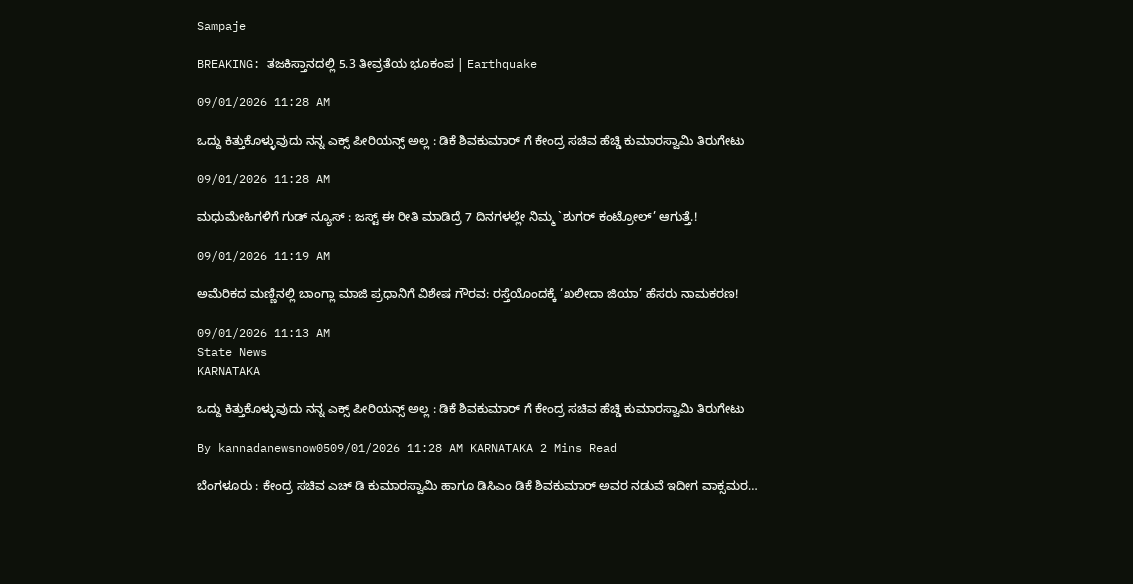Sampaje

BREAKING: ತಜಕಿಸ್ತಾನದಲ್ಲಿ 5.3 ತೀವ್ರತೆಯ ಭೂಕಂಪ | Earthquake

09/01/2026 11:28 AM

ಒದ್ದು ಕಿತ್ತುಕೊಳ್ಳುವುದು ನನ್ನ ಎಕ್ಸ್ ಪೀರಿಯನ್ಸ್ ಅಲ್ಲ : ಡಿಕೆ ಶಿವಕುಮಾರ್ ಗೆ ಕೇಂದ್ರ ಸಚಿವ ಹೆಚ್ಡಿ ಕುಮಾರಸ್ವಾಮಿ ತಿರುಗೇಟು

09/01/2026 11:28 AM

ಮಧುಮೇಹಿಗಳಿಗೆ ಗುಡ್ ನ್ಯೂಸ್ : ಜಸ್ಟ್ ಈ ರೀತಿ ಮಾಡಿದ್ರೆ 7 ದಿನಗಳಲ್ಲೇ ನಿಮ್ಮ `ಶುಗರ್ ಕಂಟ್ರೋಲ್’ ಆಗುತ್ತೆ.!

09/01/2026 11:19 AM

ಅಮೆರಿಕದ ಮಣ್ಣಿನಲ್ಲಿ ಬಾಂಗ್ಲಾ ಮಾಜಿ ಪ್ರಧಾನಿಗೆ ವಿಶೇಷ ಗೌರವ: ರಸ್ತೆಯೊಂದಕ್ಕೆ ‘ಖಲೀದಾ ಜಿಯಾ’ ಹೆಸರು ನಾಮಕರಣ!

09/01/2026 11:13 AM
State News
KARNATAKA

ಒದ್ದು ಕಿತ್ತುಕೊಳ್ಳುವುದು ನನ್ನ ಎಕ್ಸ್ ಪೀರಿಯನ್ಸ್ ಅಲ್ಲ : ಡಿಕೆ ಶಿವಕುಮಾರ್ ಗೆ ಕೇಂದ್ರ ಸಚಿವ ಹೆಚ್ಡಿ ಕುಮಾರಸ್ವಾಮಿ ತಿರುಗೇಟು

By kannadanewsnow0509/01/2026 11:28 AM KARNATAKA 2 Mins Read

ಬೆಂಗಳೂರು : ಕೇಂದ್ರ ಸಚಿವ ಎಚ್ ಡಿ ಕುಮಾರಸ್ವಾಮಿ ಹಾಗೂ ಡಿಸಿಎಂ ಡಿಕೆ ಶಿವಕುಮಾರ್ ಅವರ ನಡುವೆ ಇದೀಗ ವಾಕ್ಸಮರ…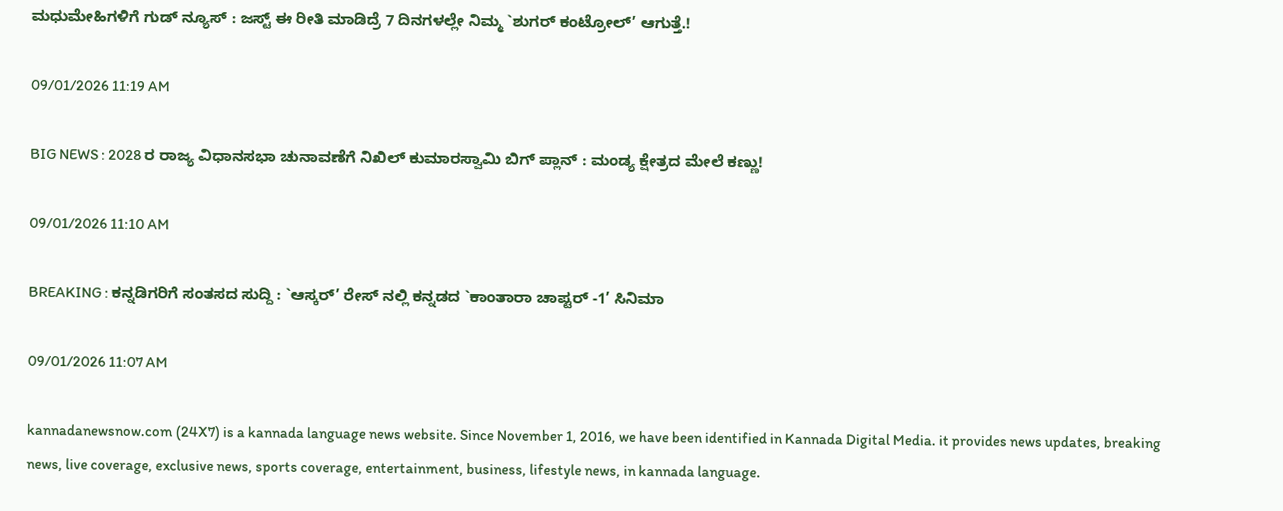ಮಧುಮೇಹಿಗಳಿಗೆ ಗುಡ್ ನ್ಯೂಸ್ : ಜಸ್ಟ್ ಈ ರೀತಿ ಮಾಡಿದ್ರೆ 7 ದಿನಗಳಲ್ಲೇ ನಿಮ್ಮ `ಶುಗರ್ ಕಂಟ್ರೋಲ್’ ಆಗುತ್ತೆ.!

09/01/2026 11:19 AM

BIG NEWS : 2028 ರ ರಾಜ್ಯ ವಿಧಾನಸಭಾ ಚುನಾವಣೆಗೆ ನಿಖಿಲ್ ಕುಮಾರಸ್ವಾಮಿ ಬಿಗ್ ಪ್ಲಾನ್ : ಮಂಡ್ಯ ಕ್ಷೇತ್ರದ ಮೇಲೆ ಕಣ್ಣು!

09/01/2026 11:10 AM

BREAKING : ಕನ್ನಡಿಗರಿಗೆ ಸಂತಸದ ಸುದ್ದಿ : `ಆಸ್ಕರ್’ ರೇಸ್ ನಲ್ಲಿ ಕನ್ನಡದ `ಕಾಂತಾರಾ ಚಾಪ್ಟರ್ -1’ ಸಿನಿಮಾ

09/01/2026 11:07 AM

kannadanewsnow.com (24X7) is a kannada language news website. Since November 1, 2016, we have been identified in Kannada Digital Media. it provides news updates, breaking news, live coverage, exclusive news, sports coverage, entertainment, business, lifestyle news, in kannada language.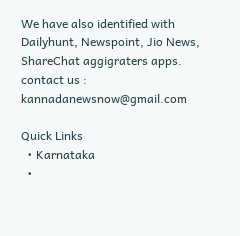We have also identified with Dailyhunt, Newspoint, Jio News, ShareChat aggigraters apps. contact us : kannadanewsnow@gmail.com

Quick Links
  • Karnataka
  •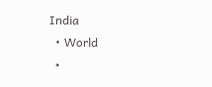India
  • World
  •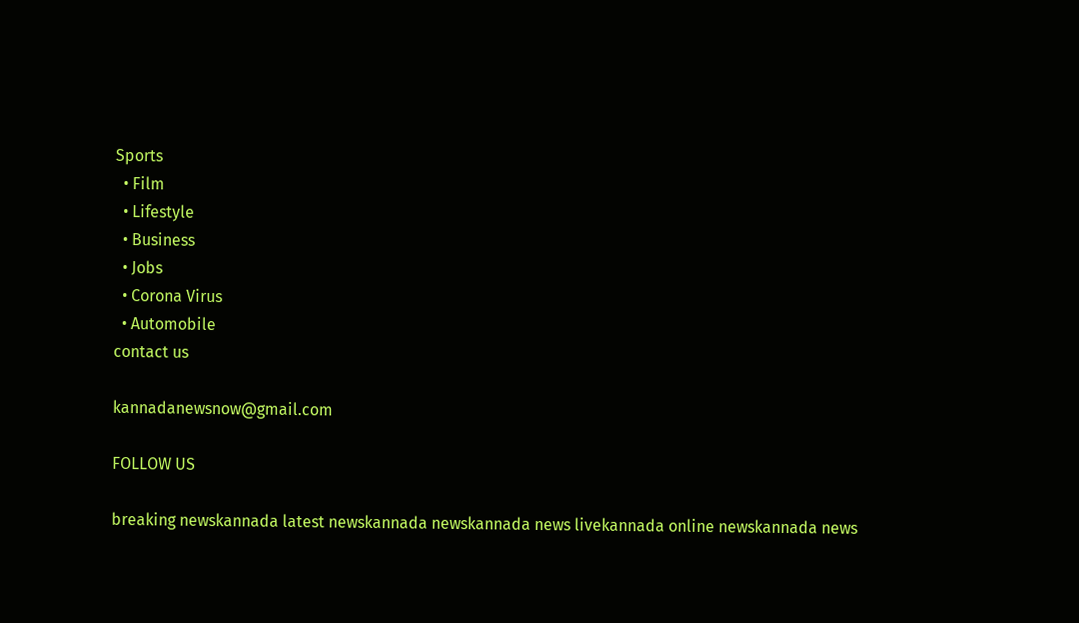Sports
  • Film
  • Lifestyle
  • Business
  • Jobs
  • Corona Virus
  • Automobile
contact us

kannadanewsnow@gmail.com

FOLLOW US

breaking newskannada latest newskannada newskannada news livekannada online newskannada news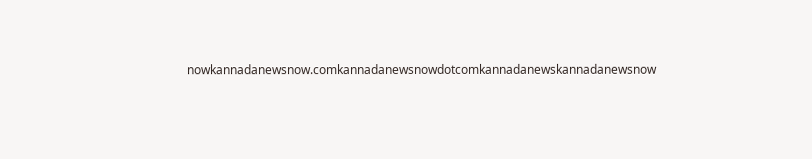nowkannadanewsnow.comkannadanewsnowdotcomkannadanewskannadanewsnow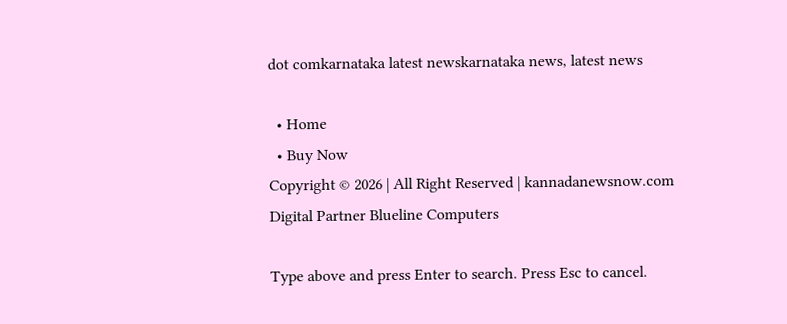dot comkarnataka latest newskarnataka news, latest news

  • Home
  • Buy Now
Copyright © 2026 | All Right Reserved | kannadanewsnow.com
Digital Partner Blueline Computers

Type above and press Enter to search. Press Esc to cancel.